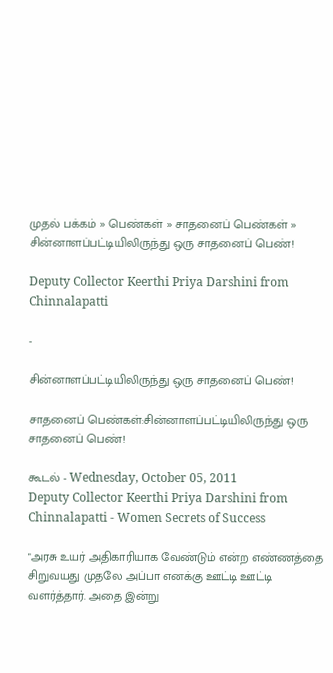முதல் பக்கம் » பெண்கள் » சாதனைப் பெண்கள் » சின்னாளப்பட்டியிலிருந்து ஒரு சாதனைப் பெண்!

Deputy Collector Keerthi Priya Darshini from Chinnalapatti

-

சின்னாளப்பட்டியிலிருந்து ஒரு சாதனைப் பெண்!

சாதனைப் பெண்கள்:சின்னாளப்பட்டியிலிருந்து ஒரு சாதனைப் பெண்!

கூடல் - Wednesday, October 05, 2011
Deputy Collector Keerthi Priya Darshini from Chinnalapatti - Women Secrets of Success

"அரசு உயர் அதிகாரியாக வேண்டும் என்ற எண்ணத்தை சிறுவயது முதலே அப்பா எனக்கு ஊட்டி ஊட்டி வளர்த்தார். அதை இன்று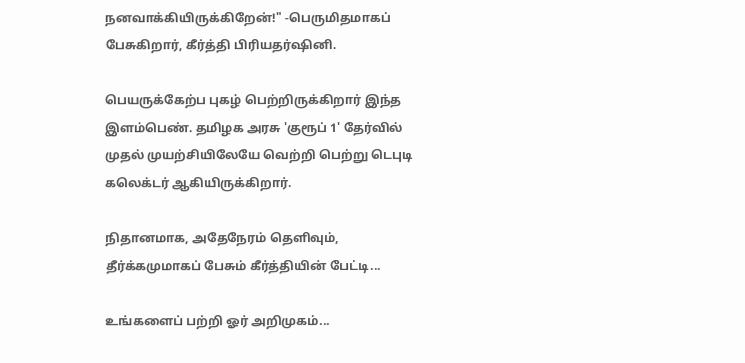நனவாக்கியிருக்கிறேன்!" -பெருமிதமாகப் பேசுகிறார், கீர்த்தி பிரியதர்ஷினி.

பெயருக்கேற்ப புகழ் பெற்றிருக்கிறார் இந்த இளம்பெண். தமிழக அரசு 'குரூப் 1' தேர்வில் முதல் முயற்சியிலேயே வெற்றி பெற்று டெபுடி கலெக்டர் ஆகியிருக்கிறார்.

நிதானமாக, அதேநேரம் தெளிவும், தீர்க்கமுமாகப் பேசும் கீர்த்தியின் பேட்டி...

உங்களைப் பற்றி ஓர் அறிமுகம்...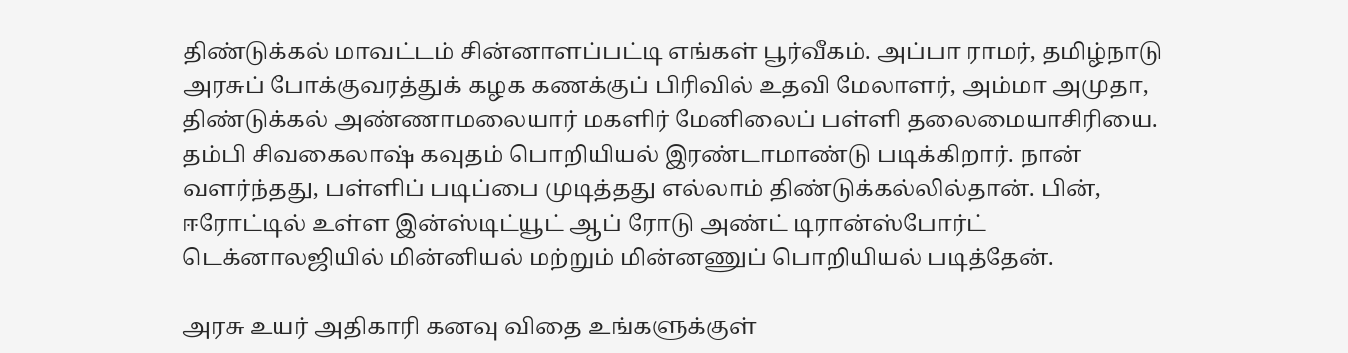திண்டுக்கல் மாவட்டம் சின்னாளப்பட்டி எங்கள் பூர்வீகம். அப்பா ராமர், தமிழ்நாடு அரசுப் போக்குவரத்துக் கழக கணக்குப் பிரிவில் உதவி மேலாளர், அம்மா அமுதா, திண்டுக்கல் அண்ணாமலையார் மகளிர் மேனிலைப் பள்ளி தலைமையாசிரியை. தம்பி சிவகைலாஷ் கவுதம் பொறியியல் இரண்டாமாண்டு படிக்கிறார். நான் வளர்ந்தது, பள்ளிப் படிப்பை முடித்தது எல்லாம் திண்டுக்கல்லில்தான். பின், ஈரோட்டில் உள்ள இன்ஸ்டிட்யூட் ஆப் ரோடு அண்ட் டிரான்ஸ்போர்ட் டெக்னாலஜியில் மின்னியல் மற்றும் மின்னணுப் பொறியியல் படித்தேன்.

அரசு உயர் அதிகாரி கனவு விதை உங்களுக்குள்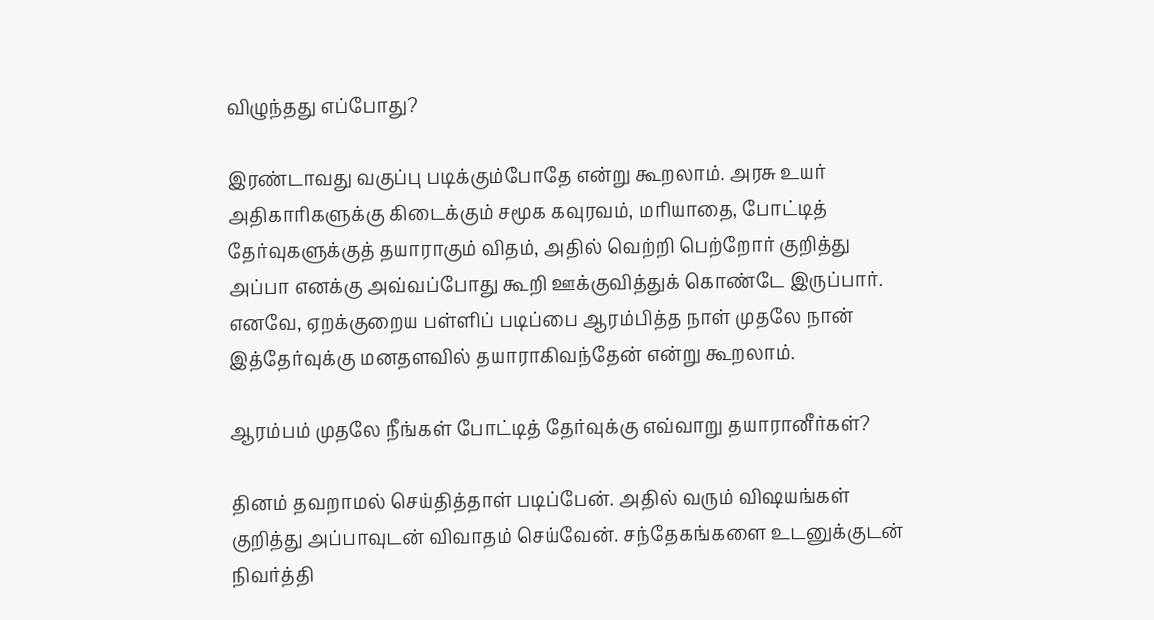விழுந்தது எப்போது?

இரண்டாவது வகுப்பு படிக்கும்போதே என்று கூறலாம். அரசு உயர் அதிகாரிகளுக்கு கிடைக்கும் சமூக கவுரவம், மரியாதை, போட்டித் தேர்வுகளுக்குத் தயாராகும் விதம், அதில் வெற்றி பெற்றோர் குறித்து அப்பா எனக்கு அவ்வப்போது கூறி ஊக்குவித்துக் கொண்டே இருப்பார். எனவே, ஏறக்குறைய பள்ளிப் படிப்பை ஆரம்பித்த நாள் முதலே நான் இத்தேர்வுக்கு மனதளவில் தயாராகிவந்தேன் என்று கூறலாம்.

ஆரம்பம் முதலே நீங்கள் போட்டித் தேர்வுக்கு எவ்வாறு தயாரானீர்கள்?

தினம் தவறாமல் செய்தித்தாள் படிப்பேன். அதில் வரும் விஷயங்கள் குறித்து அப்பாவுடன் விவாதம் செய்வேன். சந்தேகங்களை உடனுக்குடன் நிவர்த்தி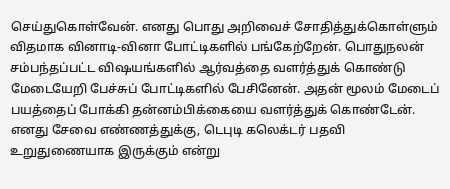செய்துகொள்வேன். எனது பொது அறிவைச் சோதித்துக்கொள்ளும் விதமாக வினாடி-வினா போட்டிகளில் பங்கேற்றேன். பொதுநலன் சம்பந்தப்பட்ட விஷயங்களில் ஆர்வத்தை வளர்த்துக் கொண்டு மேடையேறி பேச்சுப் போட்டிகளில் பேசினேன். அதன் மூலம் மேடைப் பயத்தைப் போக்கி தன்னம்பிக்கையை வளர்த்துக் கொண்டேன். எனது சேவை எண்ணத்துக்கு, டெபுடி கலெக்டர் பதவி உறுதுணையாக இருக்கும் என்று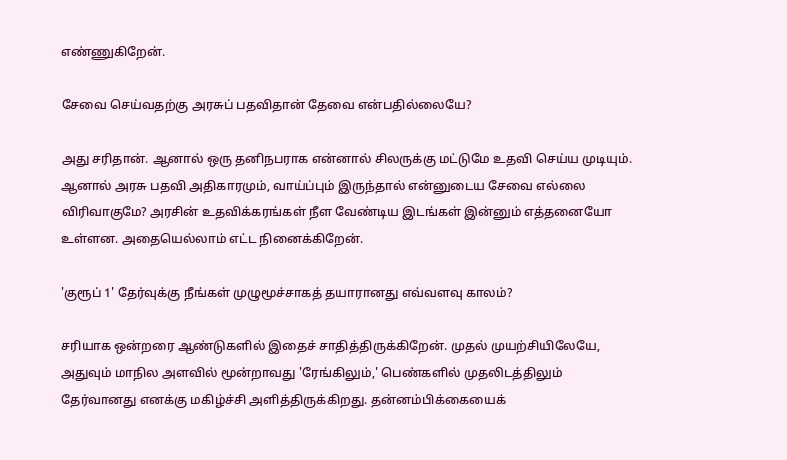எண்ணுகிறேன்.

சேவை செய்வதற்கு அரசுப் பதவிதான் தேவை என்பதில்லையே?

அது சரிதான். ஆனால் ஒரு தனிநபராக என்னால் சிலருக்கு மட்டுமே உதவி செய்ய முடியும். ஆனால் அரசு பதவி அதிகாரமும், வாய்ப்பும் இருந்தால் என்னுடைய சேவை எல்லை விரிவாகுமே? அரசின் உதவிக்கரங்கள் நீள வேண்டிய இடங்கள் இன்னும் எத்தனையோ உள்ளன. அதையெல்லாம் எட்ட நினைக்கிறேன்.

'குரூப் 1' தேர்வுக்கு நீங்கள் முழுமூச்சாகத் தயாரானது எவ்வளவு காலம்?

சரியாக ஒன்றரை ஆண்டுகளில் இதைச் சாதித்திருக்கிறேன். முதல் முயற்சியிலேயே, அதுவும் மாநில அளவில் மூன்றாவது 'ரேங்கிலும்,' பெண்களில் முதலிடத்திலும் தேர்வானது எனக்கு மகிழ்ச்சி அளித்திருக்கிறது. தன்னம்பிக்கையைக்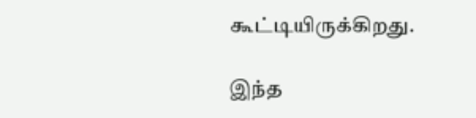கூட்டியிருக்கிறது.

இந்த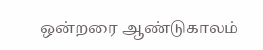ஒன்றரை ஆண்டுகாலம்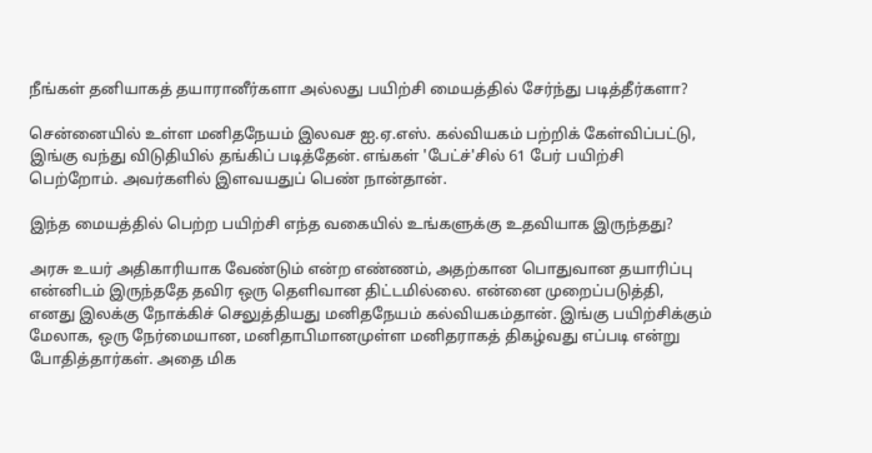நீங்கள் தனியாகத் தயாரானீர்களா அல்லது பயிற்சி மையத்தில் சேர்ந்து படித்தீர்களா?

சென்னையில் உள்ள மனிதநேயம் இலவச ஐ.ஏ.எஸ். கல்வியகம் பற்றிக் கேள்விப்பட்டு, இங்கு வந்து விடுதியில் தங்கிப் படித்தேன். எங்கள் 'பேட்ச்'சில் 61 பேர் பயிற்சி பெற்றோம். அவர்களில் இளவயதுப் பெண் நான்தான்.

இந்த மையத்தில் பெற்ற பயிற்சி எந்த வகையில் உங்களுக்கு உதவியாக இருந்தது?

அரசு உயர் அதிகாரியாக வேண்டும் என்ற எண்ணம், அதற்கான பொதுவான தயாரிப்பு என்னிடம் இருந்ததே தவிர ஒரு தெளிவான திட்டமில்லை. என்னை முறைப்படுத்தி, எனது இலக்கு நோக்கிச் செலுத்தியது மனிதநேயம் கல்வியகம்தான். இங்கு பயிற்சிக்கும் மேலாக, ஒரு நேர்மையான, மனிதாபிமானமுள்ள மனிதராகத் திகழ்வது எப்படி என்று போதித்தார்கள். அதை மிக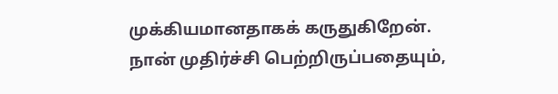முக்கியமானதாகக் கருதுகிறேன். நான் முதிர்ச்சி பெற்றிருப்பதையும்,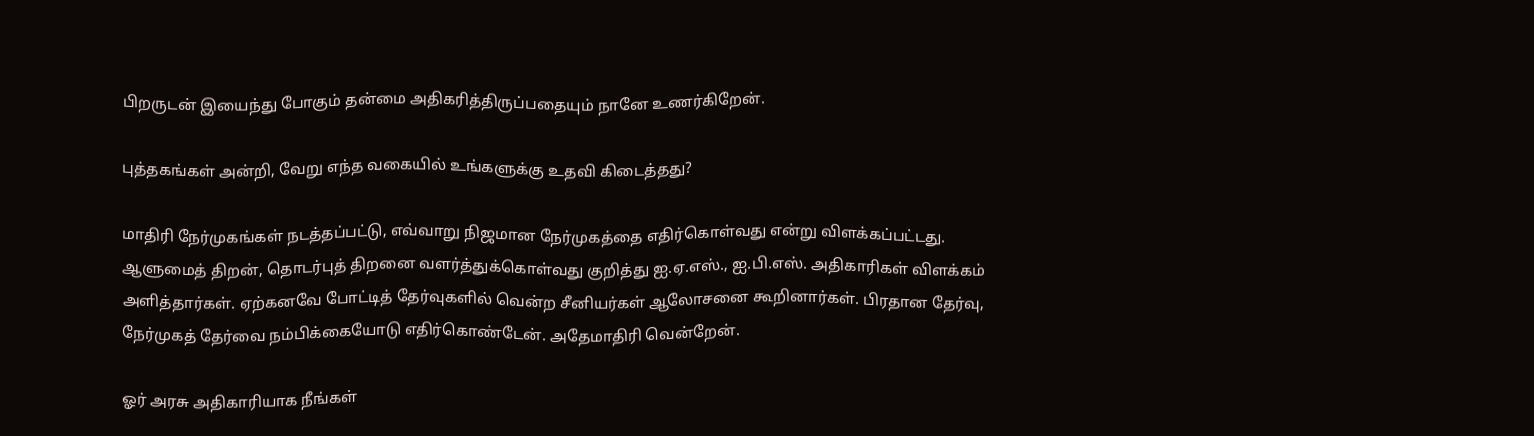பிறருடன் இயைந்து போகும் தன்மை அதிகரித்திருப்பதையும் நானே உணர்கிறேன்.

புத்தகங்கள் அன்றி, வேறு எந்த வகையில் உங்களுக்கு உதவி கிடைத்தது?

மாதிரி நேர்முகங்கள் நடத்தப்பட்டு, எவ்வாறு நிஜமான நேர்முகத்தை எதிர்கொள்வது என்று விளக்கப்பட்டது. ஆளுமைத் திறன், தொடர்புத் திறனை வளர்த்துக்கொள்வது குறித்து ஐ.ஏ.எஸ்., ஐ.பி.எஸ். அதிகாரிகள் விளக்கம் அளித்தார்கள். ஏற்கனவே போட்டித் தேர்வுகளில் வென்ற சீனியர்கள் ஆலோசனை கூறினார்கள். பிரதான தேர்வு, நேர்முகத் தேர்வை நம்பிக்கையோடு எதிர்கொண்டேன். அதேமாதிரி வென்றேன்.

ஓர் அரசு அதிகாரியாக நீங்கள்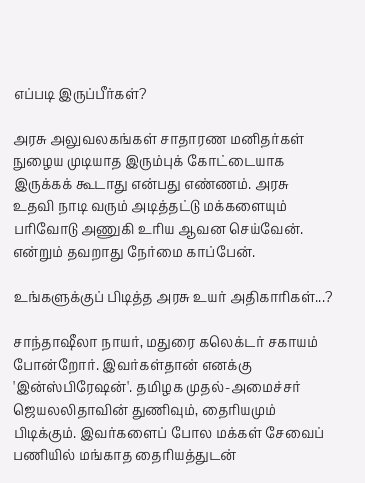எப்படி இருப்பீர்கள்?

அரசு அலுவலகங்கள் சாதாரண மனிதர்கள் நுழைய முடியாத இரும்புக் கோட்டையாக இருக்கக் கூடாது என்பது எண்ணம். அரசு உதவி நாடி வரும் அடித்தட்டு மக்களையும் பரிவோடு அணுகி உரிய ஆவன செய்வேன். என்றும் தவறாது நேர்மை காப்பேன்.

உங்களுக்குப் பிடித்த அரசு உயர் அதிகாரிகள்...?

சாந்தாஷீலா நாயர், மதுரை கலெக்டர் சகாயம் போன்றோர். இவர்கள்தான் எனக்கு 'இன்ஸ்பிரேஷன்'. தமிழக முதல்-அமைச்சர் ஜெயலலிதாவின் துணிவும், தைரியமும் பிடிக்கும். இவர்களைப் போல மக்கள் சேவைப் பணியில் மங்காத தைரியத்துடன்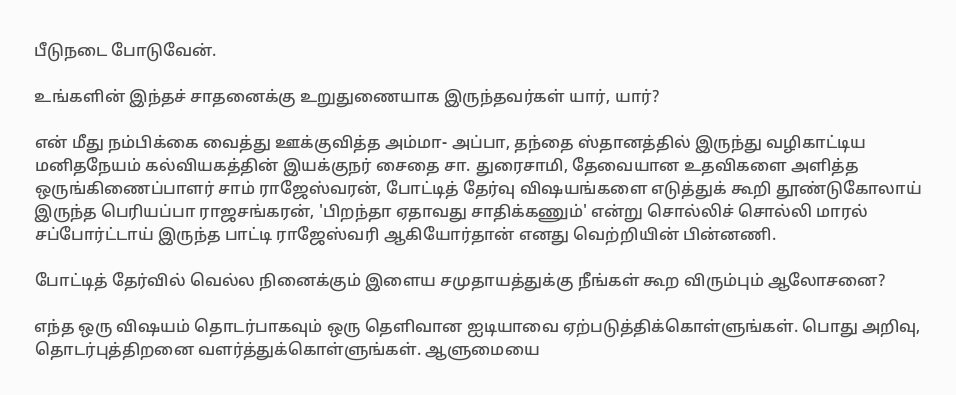பீடுநடை போடுவேன்.

உங்களின் இந்தச் சாதனைக்கு உறுதுணையாக இருந்தவர்கள் யார், யார்?

என் மீது நம்பிக்கை வைத்து ஊக்குவித்த அம்மா- அப்பா, தந்தை ஸ்தானத்தில் இருந்து வழிகாட்டிய மனிதநேயம் கல்வியகத்தின் இயக்குநர் சைதை சா. துரைசாமி, தேவையான உதவிகளை அளித்த ஒருங்கிணைப்பாளர் சாம் ராஜேஸ்வரன், போட்டித் தேர்வு விஷயங்களை எடுத்துக் கூறி தூண்டுகோலாய் இருந்த பெரியப்பா ராஜசங்கரன், 'பிறந்தா ஏதாவது சாதிக்கணும்' என்று சொல்லிச் சொல்லி மாரல் சப்போர்ட்டாய் இருந்த பாட்டி ராஜேஸ்வரி ஆகியோர்தான் எனது வெற்றியின் பின்னணி.

போட்டித் தேர்வில் வெல்ல நினைக்கும் இளைய சமுதாயத்துக்கு நீங்கள் கூற விரும்பும் ஆலோசனை?

எந்த ஒரு விஷயம் தொடர்பாகவும் ஒரு தெளிவான ஐடியாவை ஏற்படுத்திக்கொள்ளுங்கள். பொது அறிவு, தொடர்புத்திறனை வளர்த்துக்கொள்ளுங்கள். ஆளுமையை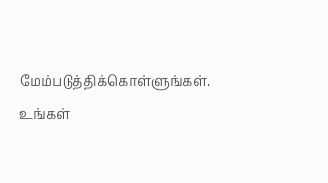மேம்படுத்திக்கொள்ளுங்கள். உங்கள்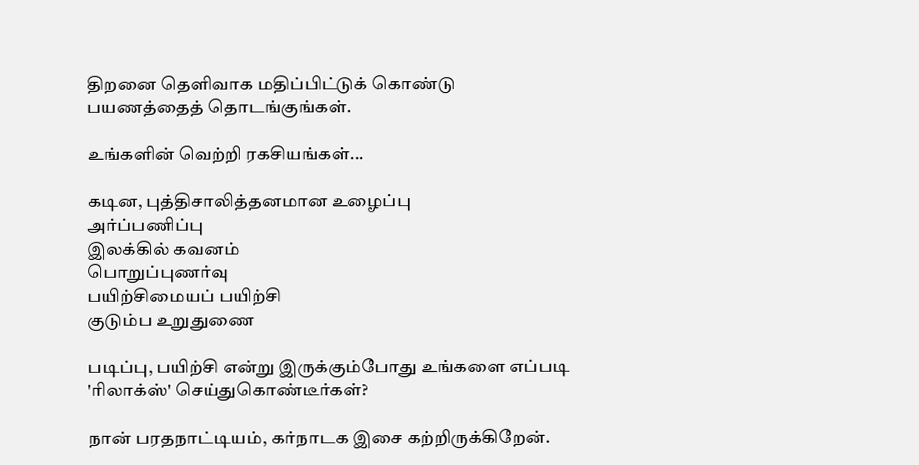திறனை தெளிவாக மதிப்பிட்டுக் கொண்டு பயணத்தைத் தொடங்குங்கள்.

உங்களின் வெற்றி ரகசியங்கள்...

கடின, புத்திசாலித்தனமான உழைப்பு
அர்ப்பணிப்பு
இலக்கில் கவனம்
பொறுப்புணர்வு
பயிற்சிமையப் பயிற்சி
குடும்ப உறுதுணை

படிப்பு, பயிற்சி என்று இருக்கும்போது உங்களை எப்படி 'ரிலாக்ஸ்' செய்துகொண்டீர்கள்?

நான் பரதநாட்டியம், கர்நாடக இசை கற்றிருக்கிறேன்.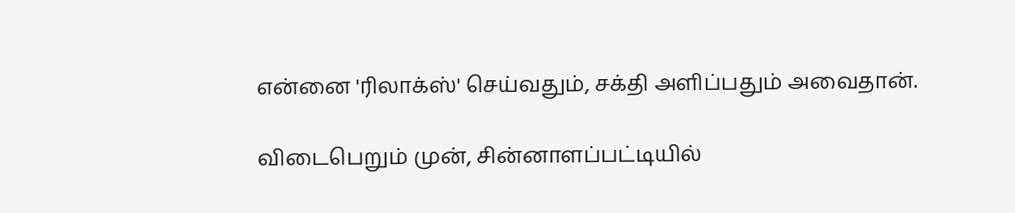என்னை 'ரிலாக்ஸ்' செய்வதும், சக்தி அளிப்பதும் அவைதான்.

விடைபெறும் முன், சின்னாளப்பட்டியில்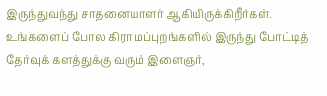இருந்துவந்து சாதனையாளர் ஆகியிருக்கிறீர்கள். உங்களைப் போல கிராமப்புறங்களில் இருந்து போட்டித் தேர்வுக் களத்துக்கு வரும் இளைஞர்,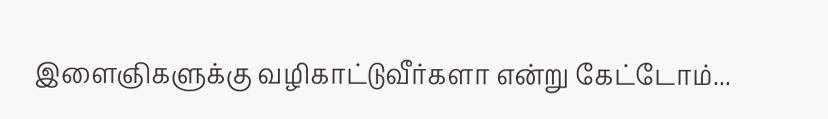இளைஞிகளுக்கு வழிகாட்டுவீர்களா என்று கேட்டோம்...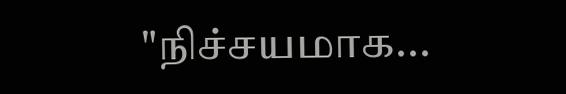"நிச்சயமாக...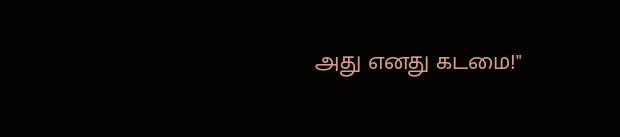அது எனது கடமை!"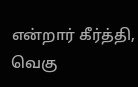என்றார் கீர்த்தி, வெகு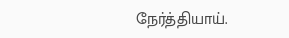நேர்த்தியாய்.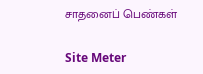சாதனைப் பெண்கள்

Site Meter